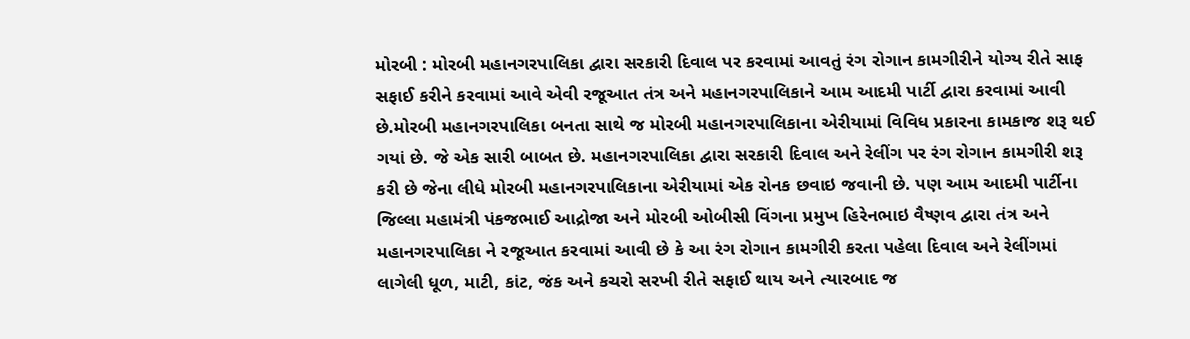મોરબી : મોરબી મહાનગરપાલિકા દ્વારા સરકારી દિવાલ પર કરવામાં આવતું રંગ રોગાન કામગીરીને યોગ્ય રીતે સાફ સફાઈ કરીને કરવામાં આવે એવી રજૂઆત તંત્ર અને મહાનગરપાલિકાને આમ આદમી પાર્ટી દ્વારા કરવામાં આવી છે.મોરબી મહાનગરપાલિકા બનતા સાથે જ મોરબી મહાનગરપાલિકાના એરીયામાં વિવિધ પ્રકારના કામકાજ શરૂ થઈ ગયાં છે. જે એક સારી બાબત છે. મહાનગરપાલિકા દ્વારા સરકારી દિવાલ અને રેલીંગ પર રંગ રોગાન કામગીરી શરૂ કરી છે જેના લીધે મોરબી મહાનગરપાલિકાના એરીયામાં એક રોનક છવાઇ જવાની છે. પણ આમ આદમી પાર્ટીના જિલ્લા મહામંત્રી પંકજભાઈ આદ્રોજા અને મોરબી ઓબીસી વિંગના પ્રમુખ હિરેનભાઇ વૈષ્ણવ દ્વારા તંત્ર અને મહાનગરપાલિકા ને રજૂઆત કરવામાં આવી છે કે આ રંગ રોગાન કામગીરી કરતા પહેલા દિવાલ અને રેલીંગમાં લાગેલી ધૂળ, માટી, કાંટ, જંક અને કચરો સરખી રીતે સફાઈ થાય અને ત્યારબાદ જ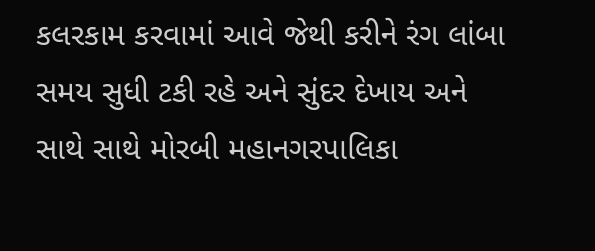કલરકામ કરવામાં આવે જેથી કરીને રંગ લાંબા સમય સુધી ટકી રહે અને સુંદર દેખાય અને સાથે સાથે મોરબી મહાનગરપાલિકા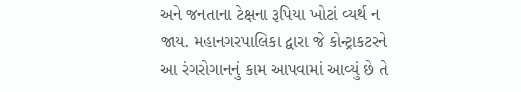અને જનતાના ટેક્ષના રૂપિયા ખોટાં વ્યર્થ ન જાય. મહાનગરપાલિકા દ્વારા જે કોન્ટ્રાકટરને આ રંગરોગાનનું કામ આપવામાં આવ્યું છે તે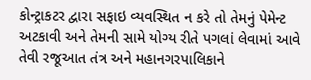કોન્ટ્રાકટર દ્વારા સફાઇ વ્યવસ્થિત ન કરે તો તેમનું પેમેન્ટ અટકાવી અને તેમની સામે યોગ્ય રીતે પગલાં લેવામાં આવે તેવી રજૂઆત તંત્ર અને મહાનગરપાલિકાને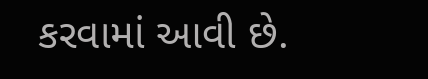કરવામાં આવી છે.